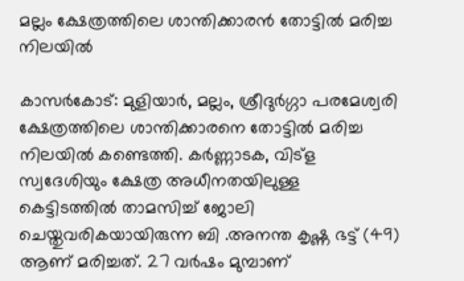മല്ലം ക്ഷേത്രത്തിലെ ശാന്തിക്കാരന്‍ തോട്ടില്‍ മരിച്ച നിലയില്‍

കാസര്‍കോട്: മുളിയാര്‍, മല്ലം, ശ്രീദുര്‍ഗ്ഗാ പരമേശ്വരി ക്ഷേത്രത്തിലെ ശാന്തിക്കാരനെ തോട്ടില്‍ മരിച്ച നിലയില്‍ കണ്ടെത്തി. കര്‍ണ്ണാടക, വിട്‌ള സ്വദേശിയും ക്ഷേത്ര അധീനതയിലുള്ള കെട്ടിടത്തില്‍ താമസിച്ച് ജോലി ചെയ്തുവരികയായിരുന്ന ബി .അനന്ത കൃഷ്ണ ഭട്ട് (49) ആണ് മരിച്ചത്. 27 വര്‍ഷം മുമ്പാണ്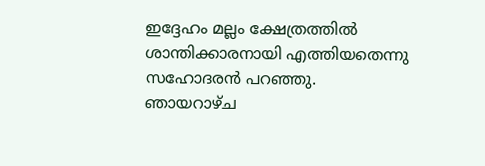ഇദ്ദേഹം മല്ലം ക്ഷേത്രത്തില്‍ ശാന്തിക്കാരനായി എത്തിയതെന്നു സഹോദരന്‍ പറഞ്ഞു.
ഞായറാഴ്ച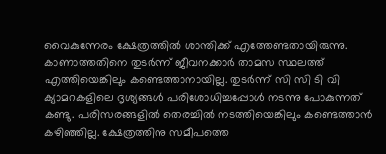വൈകുന്നേരം ക്ഷേത്രത്തില്‍ ശാന്തിക്ക് എത്തേണ്ടതായിരുന്നു. കാണാത്തതിനെ തുടര്‍ന്ന് ജീവനക്കാര്‍ താമസ സ്ഥലത്ത് എത്തിയെങ്കിലും കണ്ടെത്താനായില്ല. തുടര്‍ന്ന് സി സി ടി വി ക്യാമറകളിലെ ദൃശ്യങ്ങള്‍ പരിശോധിച്ചപ്പോള്‍ നടന്നു പോകുന്നത് കണ്ടു. പരിസരങ്ങളില്‍ തെരച്ചില്‍ നടത്തിയെങ്കിലും കണ്ടെത്താന്‍ കഴിഞ്ഞില്ല. ക്ഷേത്രത്തിനു സമീപത്തെ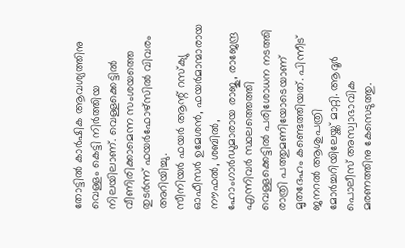തോട്ടില്‍ കാര്‍ഷിക ആവശ്യത്തിനു വെള്ളം കെട്ടി നിര്‍ത്തിയ നിലയിലാണ്. വെള്ളക്കെട്ടില്‍ വീണിരിക്കാമെന്ന സംശയത്തെ തുടര്‍ന്ന് ഫയര്‍ഫോഴ്‌സില്‍ വിവരം അറിയിച്ചു.
സീനിയര്‍ ഫയര്‍ ആന്റ് റസ്‌ക്യു ഓഫീസര്‍ ഉമേശന്‍, ഫയര്‍മാന്മാരായ നൗഫല്‍, ശബില്‍, ഹോംഗാര്‍ഡുമാരായ രാജു, രാജേന്ദ്ര എന്നിവര്‍ സ്ഥലത്തെത്തി വെള്ളക്കെട്ടില്‍ പരിശോധന നടത്തി രാത്രി പത്തുമണിയോടെയാണ് മൃതദേഹം കണ്ടെത്തിയത്. പിന്നീട് ജനറല്‍ ആശുപത്രി മോര്‍ച്ചറിയിലേയ്ക്ക് മാറ്റി. ആദൂര്‍ പൊലീസ് അസ്വാഭാവിക മരണത്തിനു കേസെടുത്തു.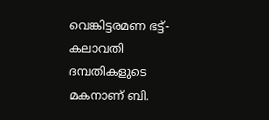വെങ്കിട്ടരമണ ഭട്ട്- കലാവതി ദമ്പതികളുടെ മകനാണ് ബി.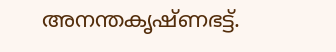അനന്തകൃഷ്ണഭട്ട്.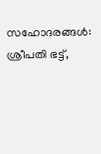സഹോദരങ്ങള്‍: ശ്രീപതി ഭട്ട്,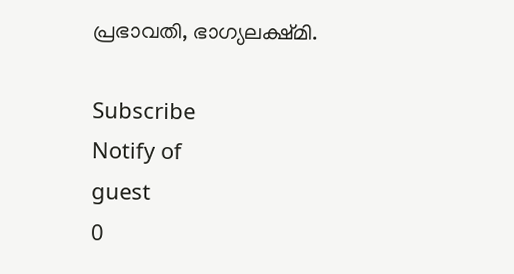പ്രഭാവതി, ഭാഗ്യലക്ഷ്മി.

Subscribe
Notify of
guest
0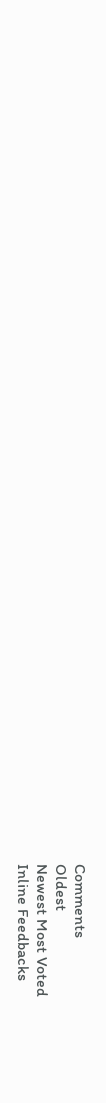Comments
Oldest
Newest Most Voted
Inline Feedbacks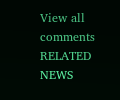View all comments
RELATED NEWS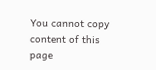You cannot copy content of this page